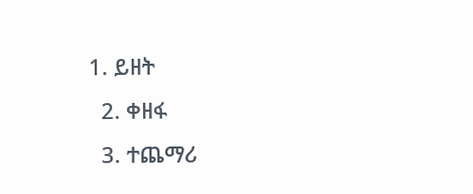1. ይዘት
  2. ቀዘፋ
  3. ተጨማሪ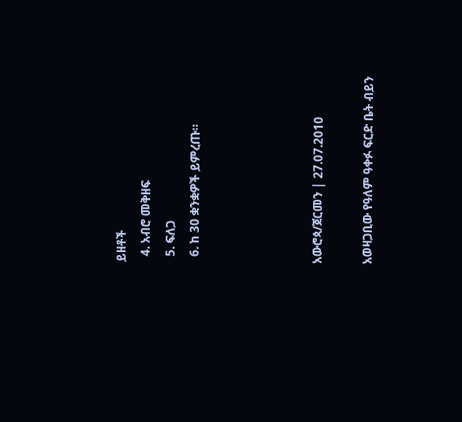ይዘቶች
  4. አብሮ መቅዘፍ
  5. ፍለጋ
  6. ከ 30 ቋንቋዎች ይምረጡ።




አውሮጳ/ጀርመን | 27.07.2010

አወዛጋቢው የዓለም ዓቀፉ ፍርድ ቤት ብይን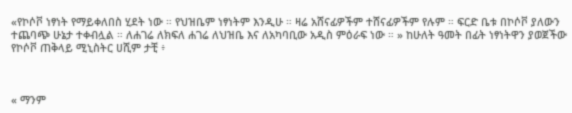«የኮሶቮ ነፃነት የማይቀለበስ ሂደት ነው ። የህዝቤም ነፃነትም እንዲሁ ። ዛሬ አሸናፊዎችም ተሸናፊዎችም የሉም ። ፍርድ ቤቱ በኮሶቮ ያለውን ተጨባጭ ሁኔታ ተቀብሏል ። ለሐገሬ ለክፍለ ሐገሬ ለህዝቤ እና ለአካባቢው አዲስ ምዕራፍ ነው ። » ከሁለት ዓመት በፊት ነፃነትዋን ያወጀችው የኮሶቮ ጠቅላይ ሚኒስትር ሀሺም ታቺ ፥



« ማንም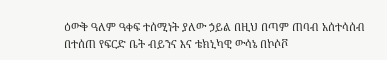ዕውቅ ዓለም ዓቀፍ ተሰሚነት ያለው ኃይል በዚህ በጣም ጠባብ አሰተሳሰብ በተሰጠ የፍርድ ቤት ብይንና እና ቴክኒካዊ ውሳኔ በኮሶቮ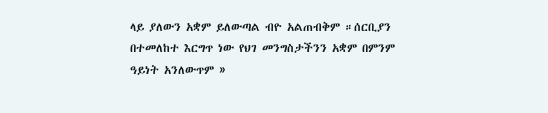ላይ ያለውን አቋም ይለውጣል ብዮ አልጠብቅም ።ሰርቢያን በተመለከተ እርግጥ ነው የህገ መንግስታችንን አቋም በምንም ዓይነት አንለውጥም »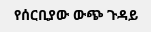የሰርቢያው ውጭ ጉዳይ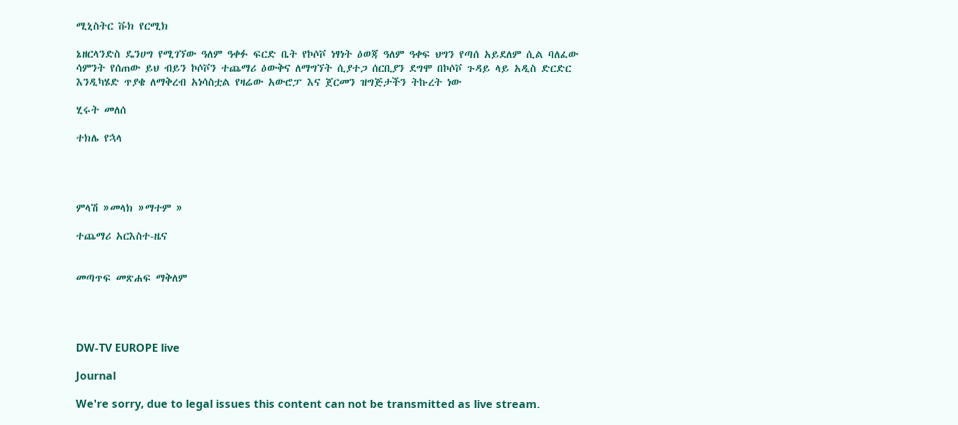ሚኒስትር ቩክ የርሚክ

ኔዘርላንድስ ዴንሀግ የሚገኘው ዓለም ዓቀፉ ፍርድ ቤት የኮሶቮ ነፃነት ዕወጃ ዓለም ዓቀፍ ህግን የጣሰ አይደለም ሲል ባለፈው ሳምንት የሰጠው ይህ ብይን ኮሶቮን ተጨማሪ ዕውቅና ለማግኘት ሲያተጋ ሰርቢያን ደግሞ በኮሶቮ ጉዳይ ላይ አዲስ ድርድር እንዲካሄድ ጥያቄ ለማቅረብ አነሳስቷል የዛሬው አውሮፓ እና ጀርመን ዝግጅታችን ትኩረት ነው

ሂሩት መለሰ

ተክሌ የኋላ




ምላሽ »መላክ »ማተም »

ተጨማሪ አርእስተ-ዜና


መጣጥፍ መጽሐፍ ማቅለም




DW-TV EUROPE live

Journal

We're sorry, due to legal issues this content can not be transmitted as live stream.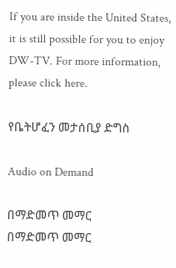If you are inside the United States, it is still possible for you to enjoy DW-TV. For more information, please click here.

የቤትሆፈን መታሰቢያ ድግስ

Audio on Demand

በማድመጥ መማር
በማድመጥ መማር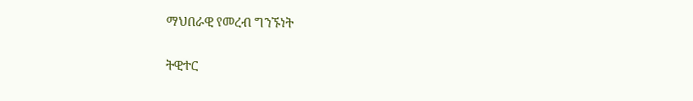ማህበራዊ የመረብ ግንኙነት

ትዊተር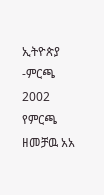ኢትዮጵያ -ምርጫ 2002
የምርጫ ዘመቻዉ አአ